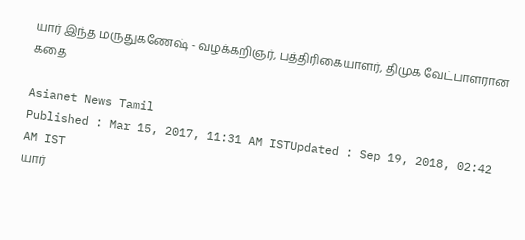யார் இந்த மருதுகணேஷ் - வழக்கறிஞர், பத்திரிகையாளர், திமுக வேட்பாளரான கதை

Asianet News Tamil
Published : Mar 15, 2017, 11:31 AM ISTUpdated : Sep 19, 2018, 02:42 AM IST
யார்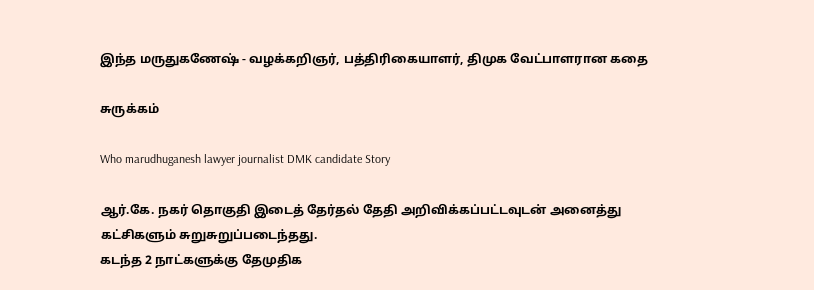இந்த மருதுகணேஷ் - வழக்கறிஞர், பத்திரிகையாளர், திமுக வேட்பாளரான கதை

சுருக்கம்

Who marudhuganesh lawyer journalist DMK candidate Story

ஆர்.கே. நகர் தொகுதி இடைத் தேர்தல் தேதி அறிவிக்கப்பட்டவுடன் அனைத்து கட்சிகளும் சுறுசுறுப்படைந்தது.
கடந்த 2 நாட்களுக்கு தேமுதிக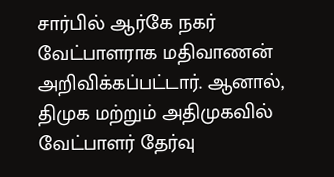சார்பில் ஆர்கே நகர் வேட்பாளராக மதிவாணன் அறிவிக்கப்பட்டார். ஆனால், திமுக மற்றும் அதிமுகவில் வேட்பாளர் தேர்வு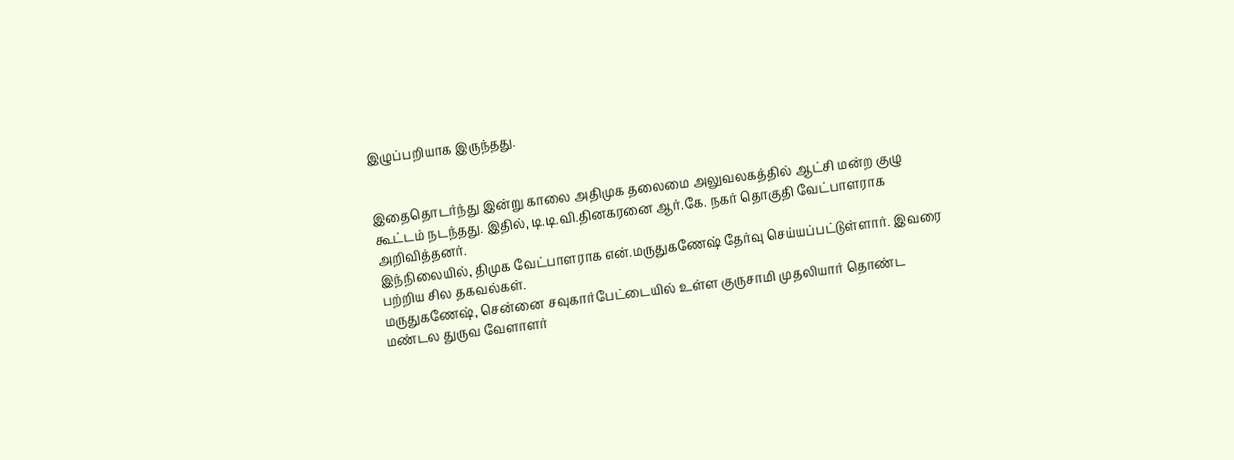இழுப்பறியாக இருந்தது.


இதைதொடர்ந்து இன்று காலை அதிமுக தலைமை அலுவலகத்தில் ஆட்சி மன்ற குழு கூட்டம் நடந்தது. இதில், டி.டி.வி.தினகரனை ஆர்.கே. நகர் தொகுதி வேட்பாளராக அறிவித்தனர்.
இந்நிலையில், திமுக வேட்பாளராக என்.மருதுகணேஷ் தேர்வு செய்யப்பட்டுள்ளார். இவரை பற்றிய சில தகவல்கள்.
மருதுகணேஷ், சென்னை சவுகார்பேட்டையில் உள்ள குருசாமி முதலியார் தொண்ட மண்டல துருவ வேளாளர்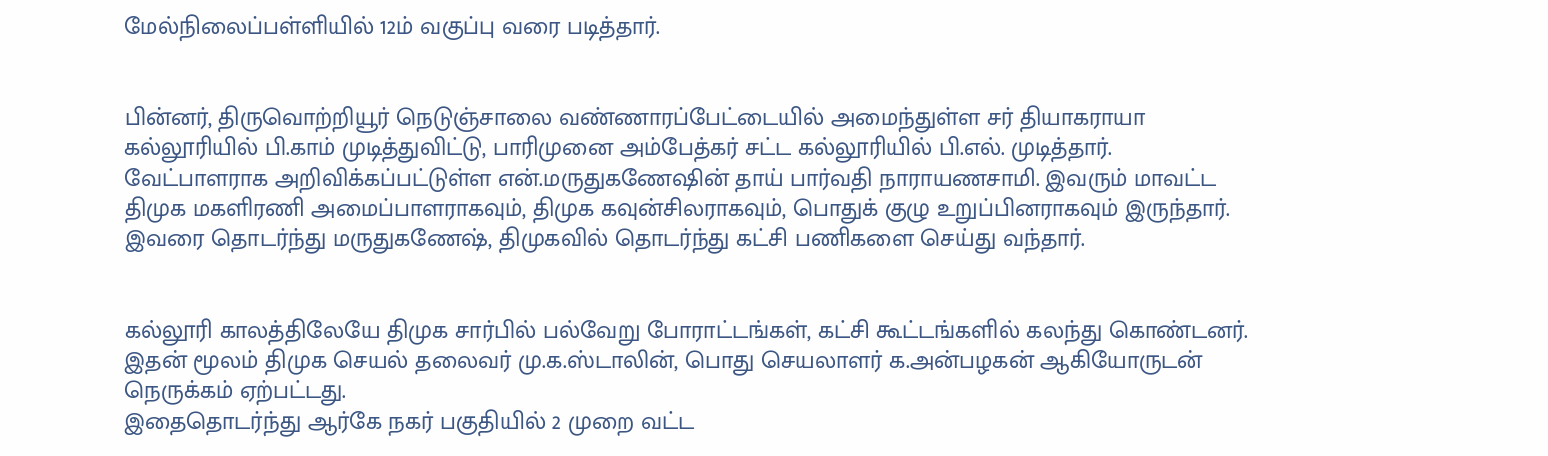மேல்நிலைப்பள்ளியில் 12ம் வகுப்பு வரை படித்தார்.


பின்னர், திருவொற்றியூர் நெடுஞ்சாலை வண்ணாரப்பேட்டையில் அமைந்துள்ள சர் தியாகராயா கல்லூரியில் பி.காம் முடித்துவிட்டு, பாரிமுனை அம்பேத்கர் சட்ட கல்லூரியில் பி.எல். முடித்தார்.
வேட்பாளராக அறிவிக்கப்பட்டுள்ள என்.மருதுகணேஷின் தாய் பார்வதி நாராயணசாமி. இவரும் மாவட்ட திமுக மகளிரணி அமைப்பாளராகவும், திமுக கவுன்சிலராகவும், பொதுக் குழு உறுப்பினராகவும் இருந்தார். இவரை தொடர்ந்து மருதுகணேஷ், திமுகவில் தொடர்ந்து கட்சி பணிகளை செய்து வந்தார்.


கல்லூரி காலத்திலேயே திமுக சார்பில் பல்வேறு போராட்டங்கள், கட்சி கூட்டங்களில் கலந்து கொண்டனர். இதன் மூலம் திமுக செயல் தலைவர் மு.க.ஸ்டாலின், பொது செயலாளர் க.அன்பழகன் ஆகியோருடன் நெருக்கம் ஏற்பட்டது.
இதைதொடர்ந்து ஆர்கே நகர் பகுதியில் 2 முறை வட்ட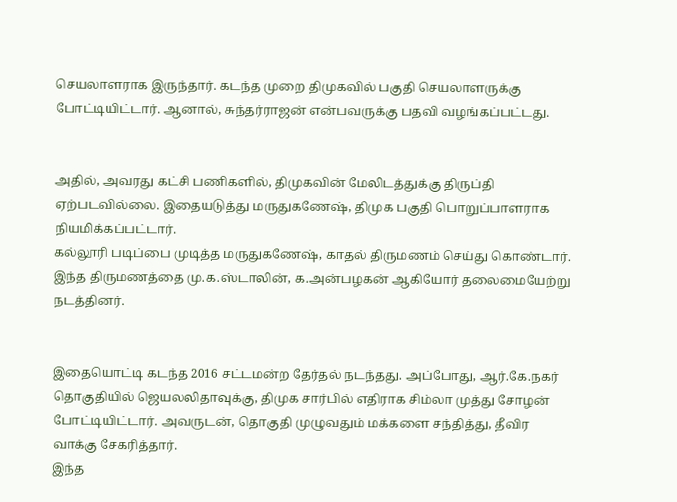செயலாளராக இருந்தார். கடந்த முறை திமுகவில் பகுதி செயலாளருக்கு போட்டியிட்டார். ஆனால், சுந்தர்ராஜன் என்பவருக்கு பதவி வழங்கப்பட்டது.


அதில், அவரது கட்சி பணிகளில், திமுகவின் மேலிடத்துக்கு திருப்தி ஏற்படவில்லை. இதையடுத்து மருதுகணேஷ், திமுக பகுதி பொறுப்பாளராக நியமிக்கப்பட்டார்.
கல்லூரி படிப்பை முடித்த மருதுகணேஷ், காதல் திருமணம் செய்து கொண்டார். இந்த திருமணத்தை மு.க.ஸ்டாலின், க.அன்பழகன் ஆகியோர் தலைமையேற்று நடத்தினர்.


இதையொட்டி கடந்த 2016 சட்டமன்ற தேர்தல் நடந்தது. அப்போது, ஆர்.கே.நகர் தொகுதியில் ஜெயலலிதாவுக்கு, திமுக சார்பில் எதிராக சிம்லா முத்து சோழன் போட்டியிட்டார். அவருடன், தொகுதி முழுவதும் மக்களை சந்தித்து, தீவிர வாக்கு சேகரித்தார்.
இந்த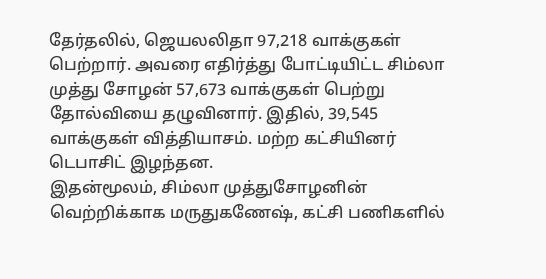தேர்தலில், ஜெயலலிதா 97,218 வாக்குகள் பெற்றார். அவரை எதிர்த்து போட்டியிட்ட சிம்லா முத்து சோழன் 57,673 வாக்குகள் பெற்று தோல்வியை தழுவினார். இதில், 39,545 வாக்குகள் வித்தியாசம். மற்ற கட்சியினர் டெபாசிட் இழந்தன.
இதன்மூலம், சிம்லா முத்துசோழனின் வெற்றிக்காக மருதுகணேஷ், கட்சி பணிகளில்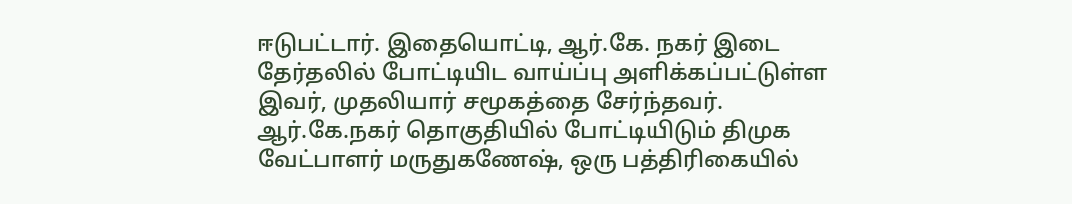ஈடுபட்டார். இதையொட்டி, ஆர்.கே. நகர் இடை தேர்தலில் போட்டியிட வாய்ப்பு அளிக்கப்பட்டுள்ள இவர், முதலியார் சமூகத்தை சேர்ந்தவர்.
ஆர்.கே.நகர் தொகுதியில் போட்டியிடும் திமுக வேட்பாளர் மருதுகணேஷ், ஒரு பத்திரிகையில்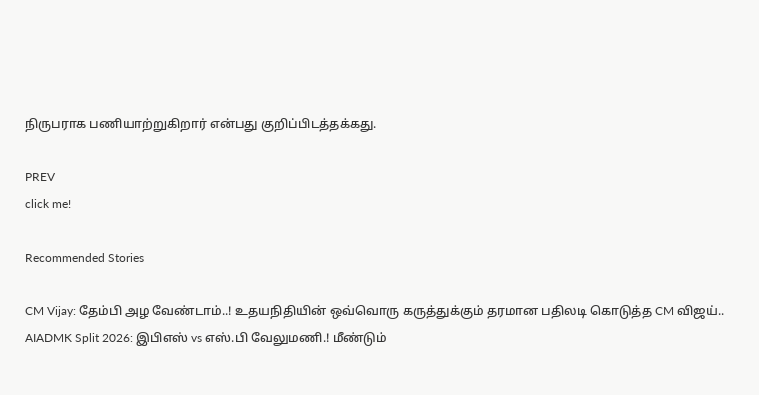நிருபராக பணியாற்றுகிறார் என்பது குறிப்பிடத்தக்கது.

PREV
click me!

Recommended Stories

CM Vijay: தேம்பி அழ வேண்டாம்..! உதயநிதியின் ஒவ்வொரு கருத்துக்கும் தரமான பதிலடி கொடுத்த CM விஜய்..
AIADMK Split 2026: இபிஎஸ் vs எஸ்.பி வேலுமணி.! மீண்டும்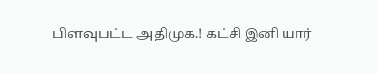பிளவுபட்ட அதிமுக.! கட்சி இனி யார்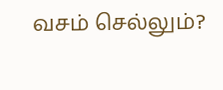வசம் செல்லும்?